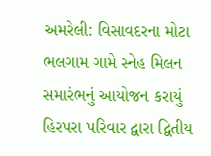અમરેલી: વિસાવદરના મોટા ભલગામ ગામે સ્નેહ મિલન સમારંભનું આયોજન કરાયું
હિરપરા પરિવાર દ્વારા દ્વિતીય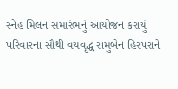સ્નેહ મિલન સમારંભનું આયોજન કરાયું
પરિવારના સૌથી વયવૃદ્ધ રામુબેન હિરપરાને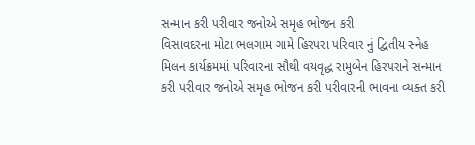સન્માન કરી પરીવાર જનોએ સમૃહ ભોજન કરી
વિસાવદરના મોટા ભલગામ ગામે હિરપરા પરિવાર નું દ્વિતીય સ્નેહ મિલન કાર્યક્રમમાં પરિવારના સૌથી વયવૃદ્ધ રામુબેન હિરપરાને સન્માન કરી પરીવાર જનોએ સમૃહ ભોજન કરી પરીવારની ભાવના વ્યક્ત કરી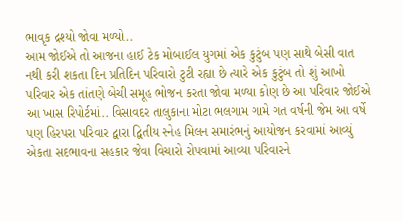ભાવૃક દ્રશ્યો જોવા મળ્યો..
આમ જોઈએ તો આજના હાઈ ટેક મોબાઈલ યુગમાં એક કુટુંબ પણ સાથે બેસી વાત નથી કરી શકતા દિન પ્રતિદિન પરિવારો ટુટી રહ્યા છે ત્યારે એક કુટુંબ તો શું આખો પરિવાર એક તાંતણે બેચી સમૂહ ભોજન કરતા જોવા મળ્યા કોણ છે આ પરિવાર જોઈએ આ ખાસ રિપોર્ટમાં.. વિસાવદર તાલુકાના મોટા ભલગામ ગામે ગત વર્ષની જેમ આ વર્ષે પણ હિરપરા પરિવાર દ્વારા દ્વિતીય સ્નેહ મિલન સમારંભનું આયોજન કરવામાં આવ્યું એકતા સદભાવના સહકાર જેવા વિચારો રોપવામાં આવ્યા પરિવારને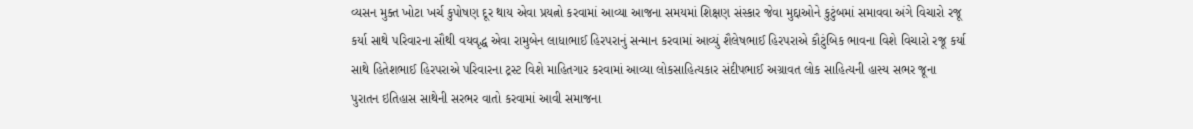વ્યસન મુક્ત ખોટા ખર્ચ કુપોષણ દૂર થાય એવા પ્રયત્નો કરવામાં આવ્યા આજના સમયમાં શિક્ષણ સંસ્કાર જેવા મુદ્દાઓને કુટુંબમાં સમાવવા અંગે વિચારો રજૂ કર્યા સાથે પરિવારના સૌથી વયવૃદ્ધ એવા રામુબેન લાધાભાઈ હિરપરાનું સન્માન કરવામાં આવ્યું શૈલેષભાઈ હિરપરાએ કૌટુંબિક ભાવના વિશે વિચારો રજૂ કર્યા સાથે હિતેશભાઈ હિરપરાએ પરિવારના ટ્રસ્ટ વિશે માહિતગાર કરવામાં આવ્યા લોકસાહિત્યકાર સંદીપભાઈ અગ્રાવત લોક સાહિત્યની હાસ્ય સભર જૂના પુરાતન ઇતિહાસ સાથેની સરભર વાતો કરવામાં આવી સમાજના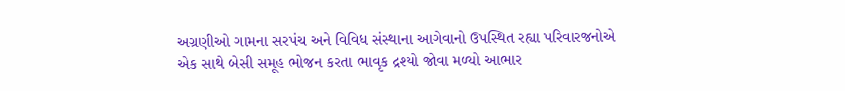અગ્રણીઓ ગામના સરપંચ અને વિવિધ સંસ્થાના આગેવાનો ઉપસ્થિત રહ્યા પરિવારજનોએ એક સાથે બેસી સમૂહ ભોજન કરતા ભાવૃક દ્રશ્યો જોવા મળ્યો આભાર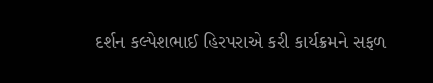દર્શન કલ્પેશભાઈ હિરપરાએ કરી કાર્યક્રમને સફળ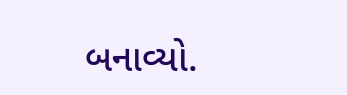બનાવ્યો.